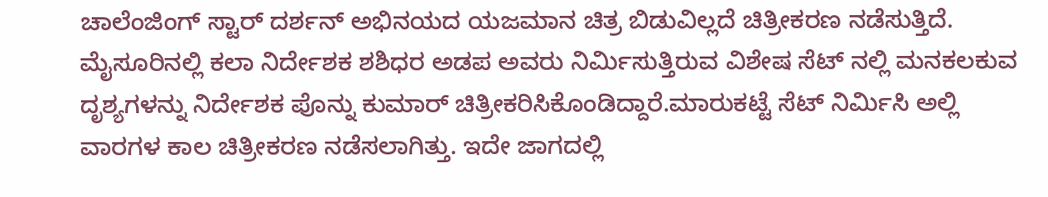ಚಾಲೆಂಜಿಂಗ್ ಸ್ಟಾರ್ ದರ್ಶನ್ ಅಭಿನಯದ ಯಜಮಾನ ಚಿತ್ರ ಬಿಡುವಿಲ್ಲದೆ ಚಿತ್ರೀಕರಣ ನಡೆಸುತ್ತಿದೆ. ಮೈಸೂರಿನಲ್ಲಿ ಕಲಾ ನಿರ್ದೇಶಕ ಶಶಿಧರ ಅಡಪ ಅವರು ನಿರ್ಮಿಸುತ್ತಿರುವ ವಿಶೇಷ ಸೆಟ್ ನಲ್ಲಿ ಮನಕಲಕುವ ದೃಶ್ಯಗಳನ್ನು ನಿರ್ದೇಶಕ ಪೊನ್ನು ಕುಮಾರ್ ಚಿತ್ರೀಕರಿಸಿಕೊಂಡಿದ್ದಾರೆ.ಮಾರುಕಟ್ಟೆ ಸೆಟ್ ನಿರ್ಮಿಸಿ ಅಲ್ಲಿ ವಾರಗಳ ಕಾಲ ಚಿತ್ರೀಕರಣ ನಡೆಸಲಾಗಿತ್ತು. ಇದೇ ಜಾಗದಲ್ಲಿ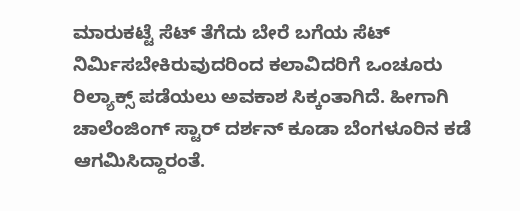ಮಾರುಕಟ್ಟೆ ಸೆಟ್ ತೆಗೆದು ಬೇರೆ ಬಗೆಯ ಸೆಟ್ ನಿರ್ಮಿಸಬೇಕಿರುವುದರಿಂದ ಕಲಾವಿದರಿಗೆ ಒಂಚೂರು ರಿಲ್ಯಾಕ್ಸ್ ಪಡೆಯಲು ಅವಕಾಶ ಸಿಕ್ಕಂತಾಗಿದೆ. ಹೀಗಾಗಿ ಚಾಲೆಂಜಿಂಗ್ ಸ್ಟಾರ್ ದರ್ಶನ್ ಕೂಡಾ ಬೆಂಗಳೂರಿನ ಕಡೆ ಆಗಮಿಸಿದ್ದಾರಂತೆ.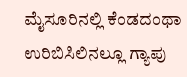ಮೈಸೂರಿನಲ್ಲಿ ಕೆಂಡದಂಥಾ ಉರಿಬಿಸಿಲಿನಲ್ಲೂ ಗ್ಯಾಪು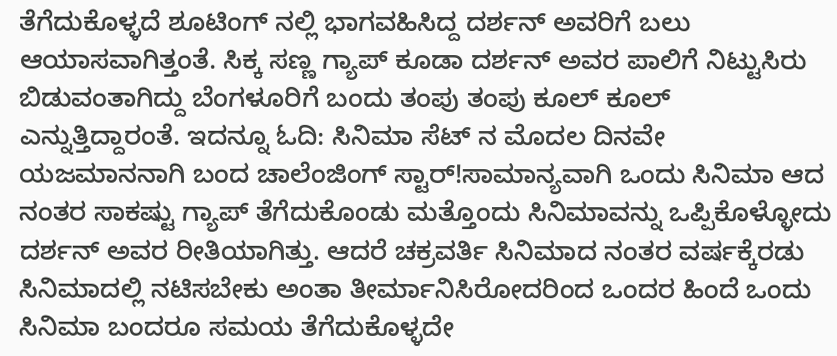ತೆಗೆದುಕೊಳ್ಳದೆ ಶೂಟಿಂಗ್ ನಲ್ಲಿ ಭಾಗವಹಿಸಿದ್ದ ದರ್ಶನ್ ಅವರಿಗೆ ಬಲು ಆಯಾಸವಾಗಿತ್ತಂತೆ. ಸಿಕ್ಕ ಸಣ್ಣ ಗ್ಯಾಪ್ ಕೂಡಾ ದರ್ಶನ್ ಅವರ ಪಾಲಿಗೆ ನಿಟ್ಟುಸಿರು ಬಿಡುವಂತಾಗಿದ್ದು ಬೆಂಗಳೂರಿಗೆ ಬಂದು ತಂಪು ತಂಪು ಕೂಲ್ ಕೂಲ್ ಎನ್ನುತ್ತಿದ್ದಾರಂತೆ. ಇದನ್ನೂ ಓದಿ: ಸಿನಿಮಾ ಸೆಟ್ ನ ಮೊದಲ ದಿನವೇ ಯಜಮಾನನಾಗಿ ಬಂದ ಚಾಲೆಂಜಿಂಗ್ ಸ್ಟಾರ್!ಸಾಮಾನ್ಯವಾಗಿ ಒಂದು ಸಿನಿಮಾ ಆದ ನಂತರ ಸಾಕಷ್ಟು ಗ್ಯಾಪ್ ತೆಗೆದುಕೊಂಡು ಮತ್ತೊಂದು ಸಿನಿಮಾವನ್ನು ಒಪ್ಪಿಕೊಳ್ಳೋದು ದರ್ಶನ್ ಅವರ ರೀತಿಯಾಗಿತ್ತು. ಆದರೆ ಚಕ್ರವರ್ತಿ ಸಿನಿಮಾದ ನಂತರ ವರ್ಷಕ್ಕೆರಡು ಸಿನಿಮಾದಲ್ಲಿ ನಟಿಸಬೇಕು ಅಂತಾ ತೀರ್ಮಾನಿಸಿರೋದರಿಂದ ಒಂದರ ಹಿಂದೆ ಒಂದು ಸಿನಿಮಾ ಬಂದರೂ ಸಮಯ ತೆಗೆದುಕೊಳ್ಳದೇ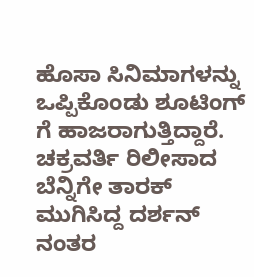ಹೊಸಾ ಸಿನಿಮಾಗಳನ್ನು ಒಪ್ಪಿಕೊಂಡು ಶೂಟಿಂಗ್ ಗೆ ಹಾಜರಾಗುತ್ತಿದ್ದಾರೆ. ಚಕ್ರವರ್ತಿ ರಿಲೀಸಾದ ಬೆನ್ನಿಗೇ ತಾರಕ್ ಮುಗಿಸಿದ್ದ ದರ್ಶನ್ ನಂತರ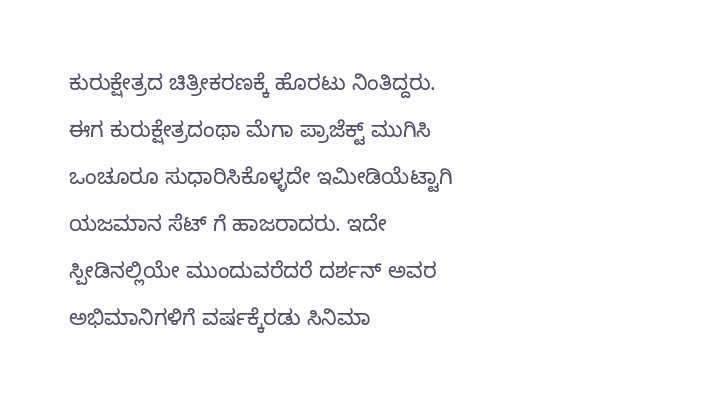ಕುರುಕ್ಷೇತ್ರದ ಚಿತ್ರೀಕರಣಕ್ಕೆ ಹೊರಟು ನಿಂತಿದ್ದರು. ಈಗ ಕುರುಕ್ಷೇತ್ರದಂಥಾ ಮೆಗಾ ಪ್ರಾಜೆಕ್ಟ್ ಮುಗಿಸಿ ಒಂಚೂರೂ ಸುಧಾರಿಸಿಕೊಳ್ಳದೇ ಇಮೀಡಿಯೆಟ್ಟಾಗಿ ಯಜಮಾನ ಸೆಟ್ ಗೆ ಹಾಜರಾದರು. ಇದೇ ಸ್ಪೀಡಿನಲ್ಲಿಯೇ ಮುಂದುವರೆದರೆ ದರ್ಶನ್ ಅವರ ಅಭಿಮಾನಿಗಳಿಗೆ ವರ್ಷಕ್ಕೆರಡು ಸಿನಿಮಾ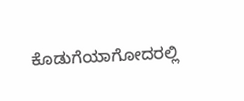ಕೊಡುಗೆಯಾಗೋದರಲ್ಲಿ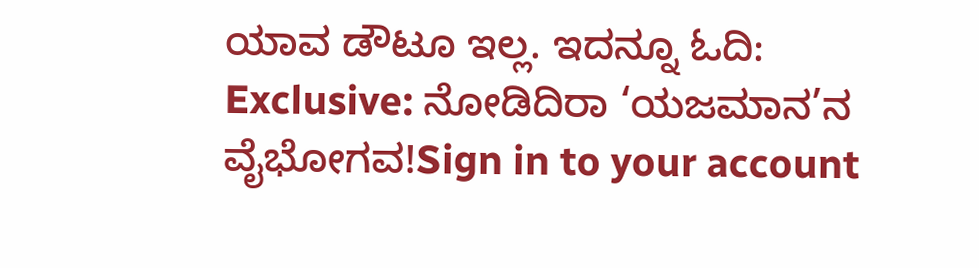ಯಾವ ಡೌಟೂ ಇಲ್ಲ. ಇದನ್ನೂ ಓದಿ: Exclusive: ನೋಡಿದಿರಾ ‘ಯಜಮಾನ’ನ ವೈಭೋಗವ!Sign in to your account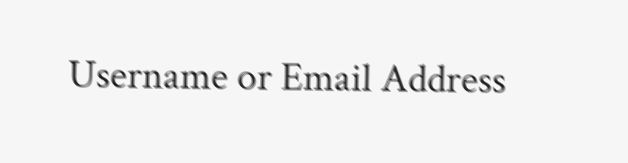Username or Email Address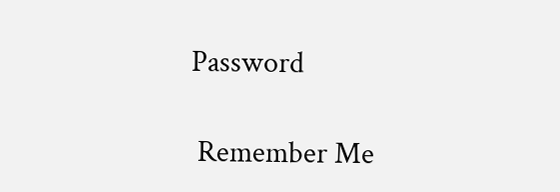Password

 Remember Me